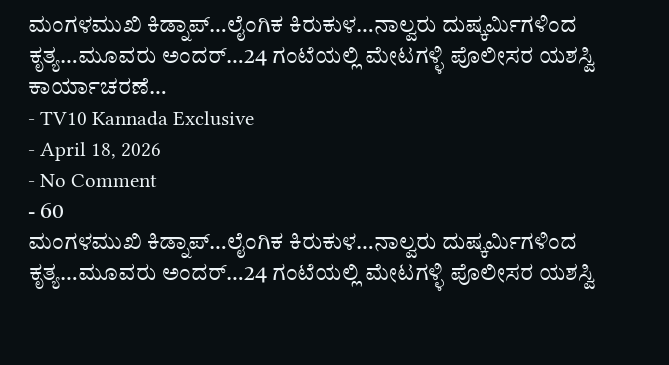ಮಂಗಳಮುಖಿ ಕಿಡ್ನಾಪ್…ಲೈಂಗಿಕ ಕಿರುಕುಳ…ನಾಲ್ವರು ದುಷ್ಕರ್ಮಿಗಳಿಂದ ಕೃತ್ಯ…ಮೂವರು ಅಂದರ್…24 ಗಂಟೆಯಲ್ಲಿ ಮೇಟಗಳ್ಳಿ ಪೊಲೀಸರ ಯಶಸ್ವಿ ಕಾರ್ಯಾಚರಣೆ…
- TV10 Kannada Exclusive
- April 18, 2026
- No Comment
- 60
ಮಂಗಳಮುಖಿ ಕಿಡ್ನಾಪ್…ಲೈಂಗಿಕ ಕಿರುಕುಳ…ನಾಲ್ವರು ದುಷ್ಕರ್ಮಿಗಳಿಂದ ಕೃತ್ಯ…ಮೂವರು ಅಂದರ್…24 ಗಂಟೆಯಲ್ಲಿ ಮೇಟಗಳ್ಳಿ ಪೊಲೀಸರ ಯಶಸ್ವಿ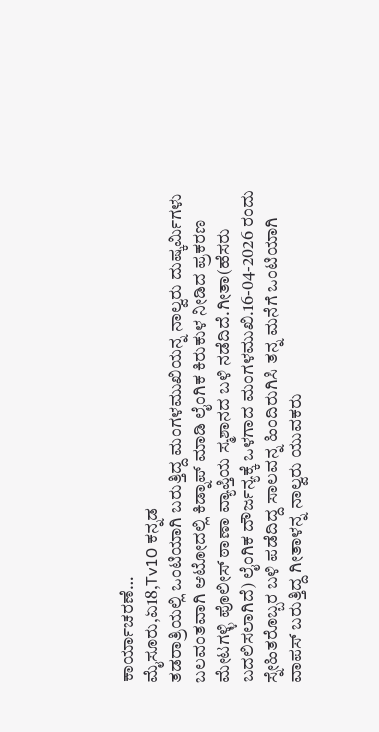ಕಾರ್ಯಾಚರಣೆ…
ಮೈಸೂರು,ಏ18,Tv10 ಕನ್ನಡ
ತಡರಾತ್ರಿಯಲ್ಲಿ ಒಂಟಿಯಾಗಿ ಬರುತ್ತಿದ್ದ ಮಂಗಳಮುಖಿಯನ್ನ ನಾಲ್ವರು ದುಷ್ಕರ್ಮಿಗಳು ಬಲವಂತವಾಗಿ ಆಟೋದಲ್ಲಿ ಕಿಡ್ನಾಪ್ ಮಾಡಿ ಲೈಂಗಿಕ ಕಿರುಕುಳ ನೀಡಿದ ಪ್ರಕರಣ ಮೇಟಗಳ್ಳಿ ಪೊಲೀಸ್ ಠಾಣಾ ವ್ಯಾಪ್ತಿಯ ಸ್ಮಶಾನದ ಬಳಿ ನಡೆದಿದೆ.ಗೀತಾ(ಹೆಸರು ಬದಲಿಸಲಾಗಿದೆ) ಲೈಂಗಿಕ ದೌರ್ಜನ್ಯಕ್ಕೆ ಒಳಗಾದ ಮಂಗಳಮುಖಿ.16-04-2026 ರಂದು ಸ್ನೇಹಿತರೊಬ್ಬರ ಬಳಿ ಪಡೆದಿದ್ದ ಸಾಲವನ್ನ ಹಿಂದಿರುಗಿಸಿ ತನ್ನ ಮನೆಗೆ ಒಂಟಿಯಾಗಿ ವಾಪಸ್ ಬರುತ್ತಿದ್ದ ಗೀತಾಳನ್ನ ನಾಲ್ವರು ಯುವಕರು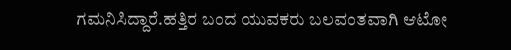ಗಮನಿಸಿದ್ದಾರೆ.ಹತ್ತಿರ ಬಂದ ಯುವಕರು ಬಲವಂತವಾಗಿ ಆಟೋ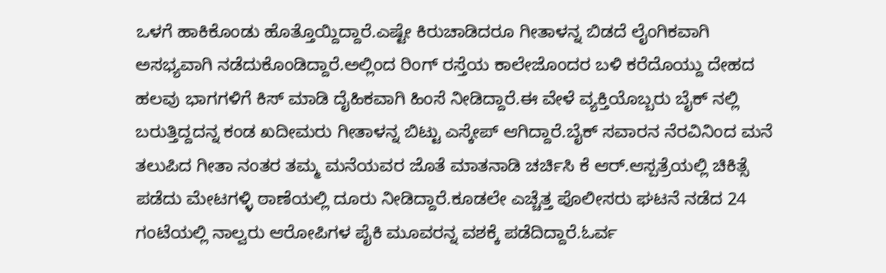ಒಳಗೆ ಹಾಕಿಕೊಂಡು ಹೊತ್ತೊಯ್ದಿದ್ದಾರೆ.ಎಷ್ಟೇ ಕಿರುಚಾಡಿದರೂ ಗೀತಾಳನ್ನ ಬಿಡದೆ ಲೈಂಗಿಕವಾಗಿ ಅಸಭ್ಯವಾಗಿ ನಡೆದುಕೊಂಡಿದ್ದಾರೆ.ಅಲ್ಲಿಂದ ರಿಂಗ್ ರಸ್ತೆಯ ಕಾಲೇಜೊಂದರ ಬಳಿ ಕರೆದೊಯ್ದು ದೇಹದ ಹಲವು ಭಾಗಗಳಿಗೆ ಕಿಸ್ ಮಾಡಿ ದೈಹಿಕವಾಗಿ ಹಿಂಸೆ ನೀಡಿದ್ದಾರೆ.ಈ ವೇಳೆ ವ್ಯಕ್ತಿಯೊಬ್ಬರು ಬೈಕ್ ನಲ್ಲಿ ಬರುತ್ತಿದ್ದದನ್ನ ಕಂಡ ಖದೀಮರು ಗೀತಾಳನ್ನ ಬಿಟ್ಟು ಎಸ್ಕೇಪ್ ಆಗಿದ್ದಾರೆ.ಬೈಕ್ ಸವಾರನ ನೆರವಿನಿಂದ ಮನೆ ತಲುಪಿದ ಗೀತಾ ನಂತರ ತಮ್ಮ ಮನೆಯವರ ಜೊತೆ ಮಾತನಾಡಿ ಚರ್ಚಿಸಿ ಕೆ ಆರ್.ಆಸ್ಪತ್ರೆಯಲ್ಲಿ ಚಿಕಿತ್ಸೆ ಪಡೆದು ಮೇಟಗಳ್ಳಿ ಠಾಣೆಯಲ್ಲಿ ದೂರು ನೀಡಿದ್ದಾರೆ.ಕೂಡಲೇ ಎಚ್ಚೆತ್ತ ಪೊಲೀಸರು ಘಟನೆ ನಡೆದ 24 ಗಂಟೆಯಲ್ಲಿ ನಾಲ್ವರು ಆರೋಪಿಗಳ ಪೈಕಿ ಮೂವರನ್ನ ವಶಕ್ಕೆ ಪಡೆದಿದ್ದಾರೆ.ಓರ್ವ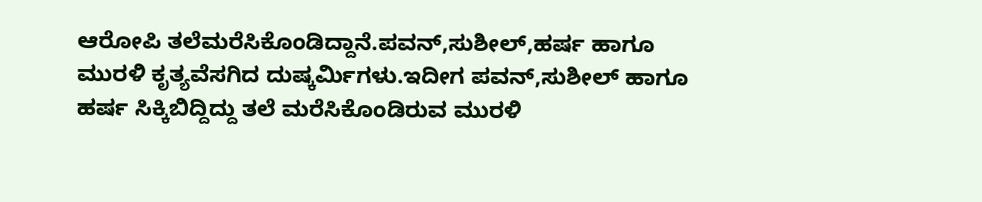ಆರೋಪಿ ತಲೆಮರೆಸಿಕೊಂಡಿದ್ದಾನೆ.ಪವನ್,ಸುಶೀಲ್,ಹರ್ಷ ಹಾಗೂ ಮುರಳಿ ಕೃತ್ಯವೆಸಗಿದ ದುಷ್ಕರ್ಮಿಗಳು.ಇದೀಗ ಪವನ್,ಸುಶೀಲ್ ಹಾಗೂ ಹರ್ಷ ಸಿಕ್ಕಿಬಿದ್ದಿದ್ದು ತಲೆ ಮರೆಸಿಕೊಂಡಿರುವ ಮುರಳಿ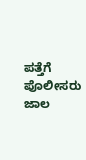ಪತ್ತೆಗೆ ಪೊಲೀಸರು ಜಾಲ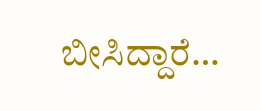ಬೀಸಿದ್ದಾರೆ…